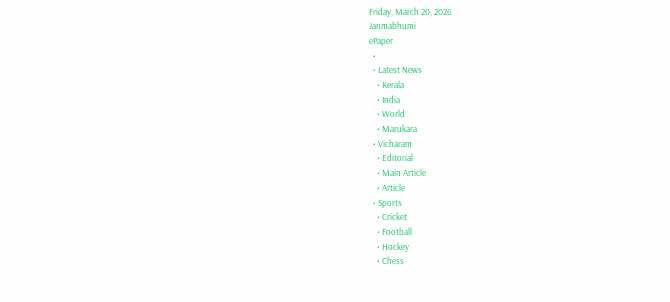Friday, March 20, 2026
Janmabhumi
ePaper
  •
  • Latest News
    • Kerala
    • India
    • World
    • Marukara
  • Vicharam
    • Editorial
    • Main Article
    • Article
  • Sports
    • Cricket
    • Football
    • Hockey
    • Chess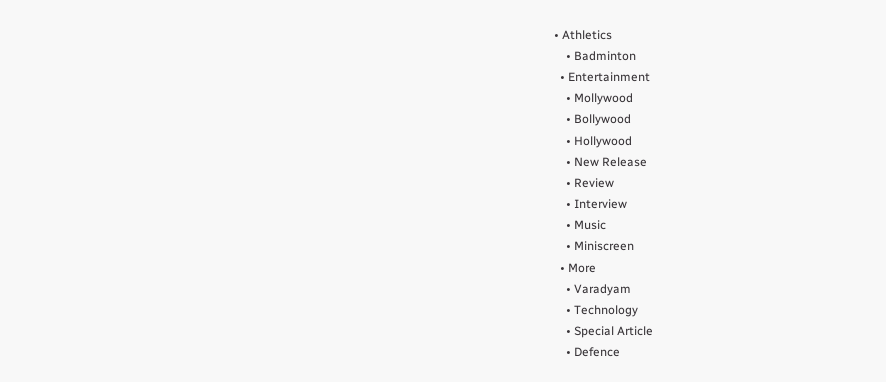• Athletics
    • Badminton
  • Entertainment
    • Mollywood
    • Bollywood
    • Hollywood
    • New Release
    • Review
    • Interview
    • Music
    • Miniscreen
  • More
    • Varadyam
    • Technology
    • Special Article
    • Defence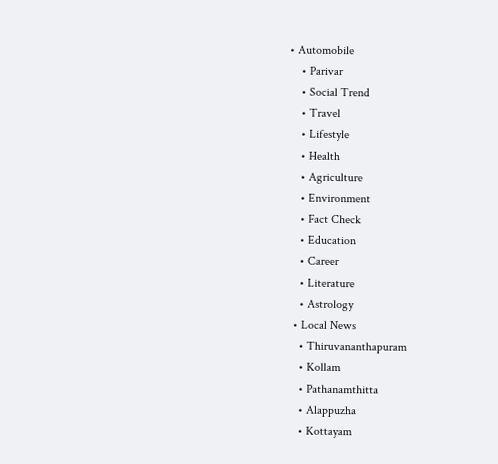• Automobile
    • Parivar
    • Social Trend
    • Travel
    • Lifestyle
    • Health
    • Agriculture
    • Environment
    • Fact Check
    • Education
    • Career
    • Literature
    • Astrology
  • Local News
    • Thiruvananthapuram
    • Kollam
    • Pathanamthitta
    • Alappuzha
    • Kottayam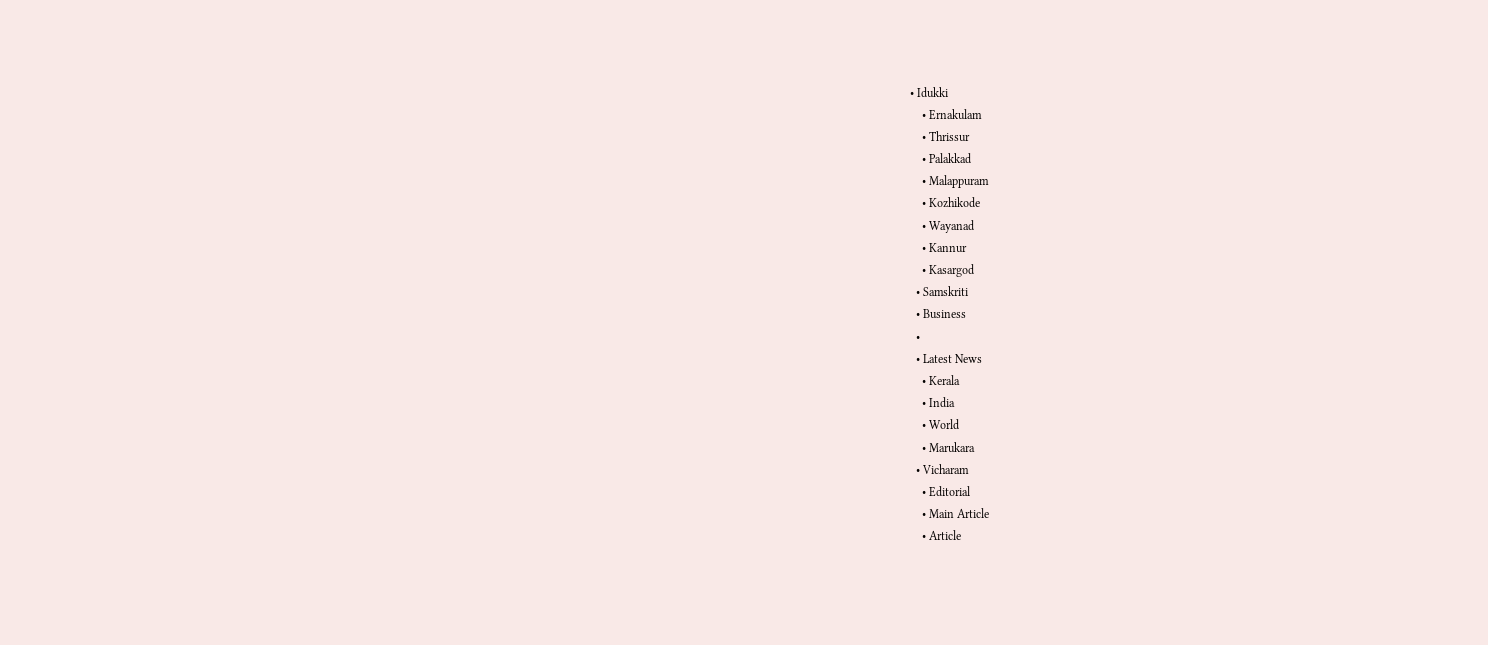• Idukki
    • Ernakulam
    • Thrissur
    • Palakkad
    • Malappuram
    • Kozhikode
    • Wayanad
    • Kannur
    • Kasargod
  • Samskriti
  • Business
  •
  • Latest News
    • Kerala
    • India
    • World
    • Marukara
  • Vicharam
    • Editorial
    • Main Article
    • Article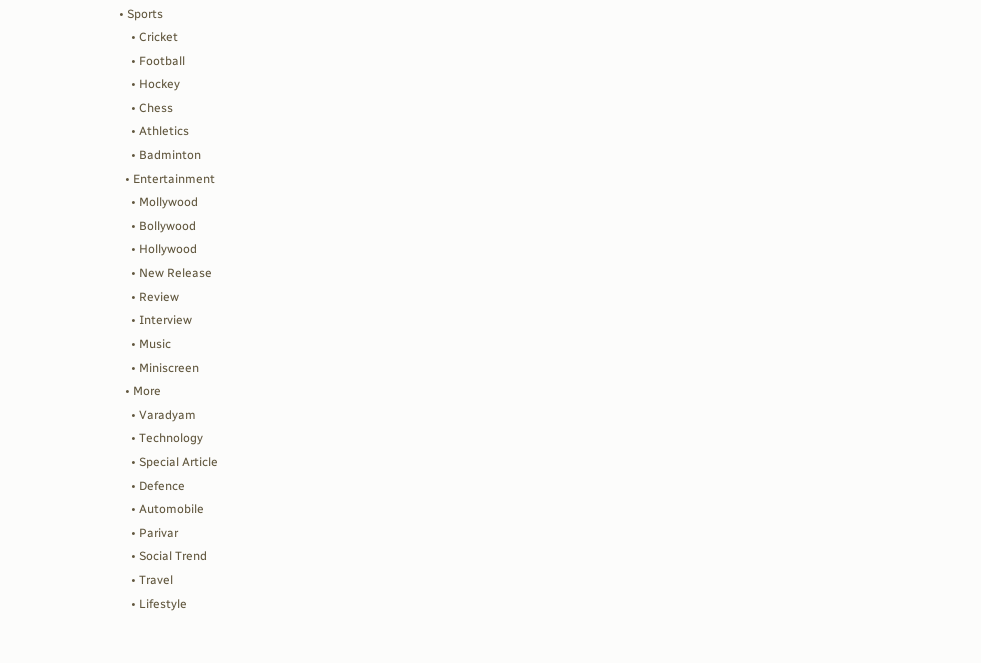• Sports
    • Cricket
    • Football
    • Hockey
    • Chess
    • Athletics
    • Badminton
  • Entertainment
    • Mollywood
    • Bollywood
    • Hollywood
    • New Release
    • Review
    • Interview
    • Music
    • Miniscreen
  • More
    • Varadyam
    • Technology
    • Special Article
    • Defence
    • Automobile
    • Parivar
    • Social Trend
    • Travel
    • Lifestyle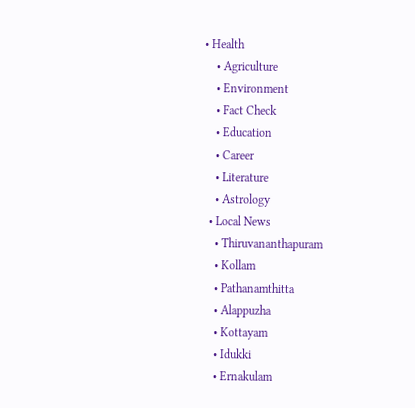• Health
    • Agriculture
    • Environment
    • Fact Check
    • Education
    • Career
    • Literature
    • Astrology
  • Local News
    • Thiruvananthapuram
    • Kollam
    • Pathanamthitta
    • Alappuzha
    • Kottayam
    • Idukki
    • Ernakulam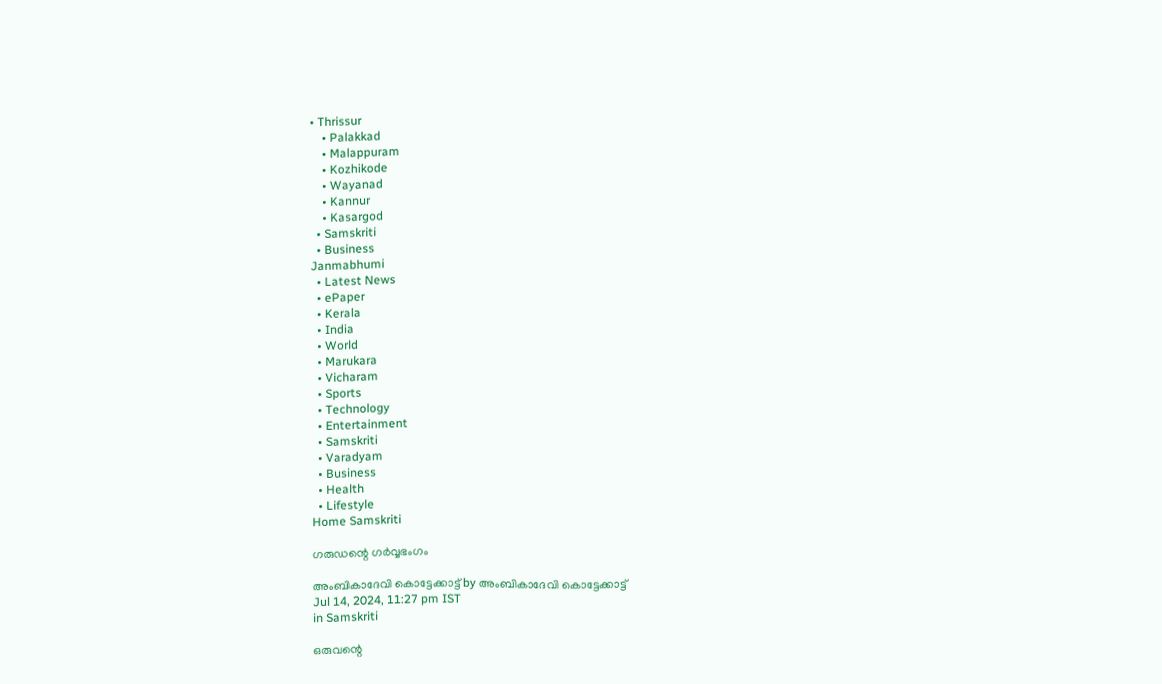• Thrissur
    • Palakkad
    • Malappuram
    • Kozhikode
    • Wayanad
    • Kannur
    • Kasargod
  • Samskriti
  • Business
Janmabhumi
  • Latest News
  • ePaper
  • Kerala
  • India
  • World
  • Marukara
  • Vicharam
  • Sports
  • Technology
  • Entertainment
  • Samskriti
  • Varadyam
  • Business
  • Health
  • Lifestyle
Home Samskriti

ഗരുഡന്റെ ഗര്‍വ്വഭംഗം

അംബികാദേവി കൊട്ടേക്കാട്ട് by അംബികാദേവി കൊട്ടേക്കാട്ട്
Jul 14, 2024, 11:27 pm IST
in Samskriti

ഒരുവന്റെ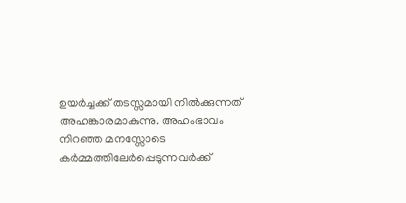ഉയര്‍ച്ചക്ക് തടസ്സമായി നില്‍ക്കുന്നത് അഹങ്കാരമാകുന്നു. അഹംഭാവം നിറഞ്ഞ മനസ്സോടെ കര്‍മ്മത്തിലേര്‍പ്പെടുന്നവര്‍ക്ക്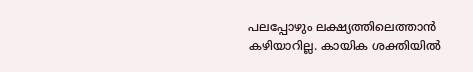പലപ്പോഴും ലക്ഷ്യത്തിലെത്താന്‍ കഴിയാറില്ല. കായിക ശക്തിയില്‍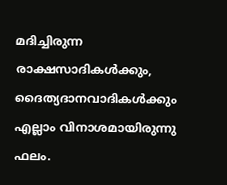മദിച്ചിരുന്ന രാക്ഷസാദികള്‍ക്കും, ദൈത്യദാനവാദികള്‍ക്കും എല്ലാം വിനാശമായിരുന്നു ഫലം.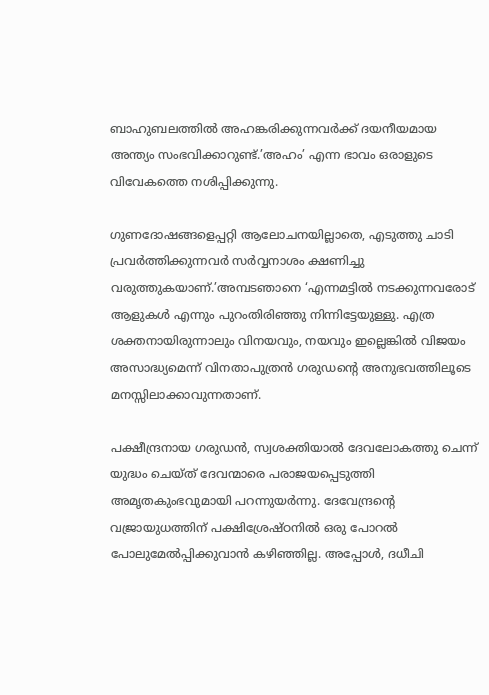ബാഹുബലത്തില്‍ അഹങ്കരിക്കുന്നവര്‍ക്ക് ദയനീയമായ അന്ത്യം സംഭവിക്കാറുണ്ട്.’അഹം’ എന്ന ഭാവം ഒരാളുടെ വിവേകത്തെ നശിപ്പിക്കുന്നു.

ഗുണദോഷങ്ങളെപ്പറ്റി ആലോചനയില്ലാതെ, എടുത്തു ചാടി പ്രവര്‍ത്തിക്കുന്നവര്‍ സര്‍വ്വനാശം ക്ഷണിച്ചു വരുത്തുകയാണ്.’അമ്പടഞാനെ ‘എന്നമട്ടില്‍ നടക്കുന്നവരോട് ആളുകള്‍ എന്നും പുറംതിരിഞ്ഞു നിന്നിട്ടേയുള്ളു. എത്ര ശക്തനായിരുന്നാലും വിനയവും, നയവും ഇല്ലെങ്കില്‍ വിജയം അസാദ്ധ്യമെന്ന് വിനതാപുത്രന്‍ ഗരുഡന്റെ അനുഭവത്തിലൂടെ മനസ്സിലാക്കാവുന്നതാണ്.

പക്ഷീന്ദ്രനായ ഗരുഡന്‍, സ്വശക്തിയാല്‍ ദേവലോകത്തു ചെന്ന് യുദ്ധം ചെയ്ത് ദേവന്മാരെ പരാജയപ്പെടുത്തി അമൃതകുംഭവുമായി പറന്നുയര്‍ന്നു. ദേവേന്ദ്രന്റെ വജ്രായുധത്തിന് പക്ഷിശ്രേഷ്ഠനില്‍ ഒരു പോറല്‍ പോലുമേല്‍പ്പിക്കുവാന്‍ കഴിഞ്ഞില്ല. അപ്പോള്‍, ദധീചി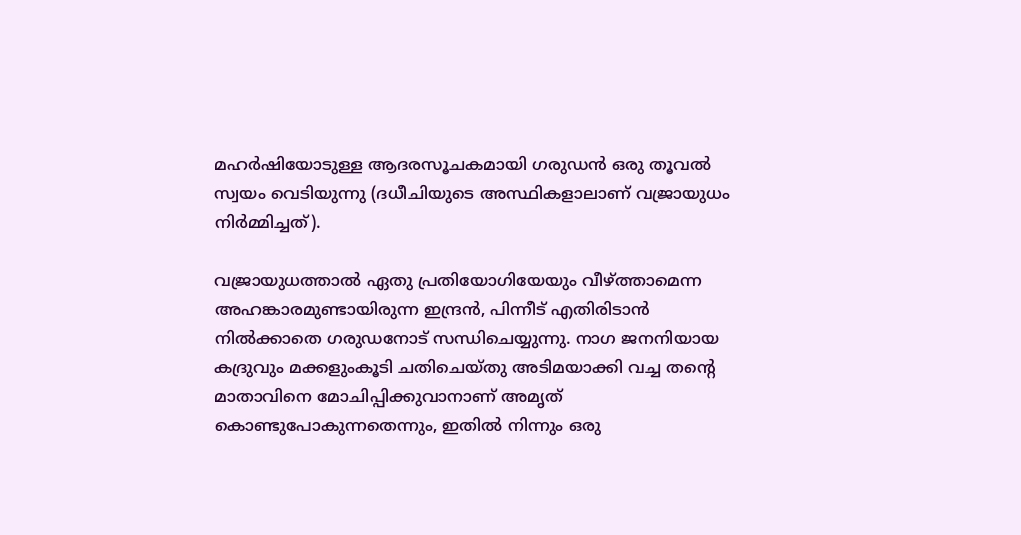മഹര്‍ഷിയോടുള്ള ആദരസൂചകമായി ഗരുഡന്‍ ഒരു തൂവല്‍ സ്വയം വെടിയുന്നു (ദധീചിയുടെ അസ്ഥികളാലാണ് വജ്രായുധം നിര്‍മ്മിച്ചത്).

വജ്രായുധത്താല്‍ ഏതു പ്രതിയോഗിയേയും വീഴ്‌ത്താമെന്ന അഹങ്കാരമുണ്ടായിരുന്ന ഇന്ദ്രന്‍, പിന്നീട് എതിരിടാന്‍ നില്‍ക്കാതെ ഗരുഡനോട് സന്ധിചെയ്യുന്നു. നാഗ ജനനിയായ കദ്രുവും മക്കളുംകൂടി ചതിചെയ്തു അടിമയാക്കി വച്ച തന്റെ മാതാവിനെ മോചിപ്പിക്കുവാനാണ് അമൃത് കൊണ്ടുപോകുന്നതെന്നും, ഇതില്‍ നിന്നും ഒരു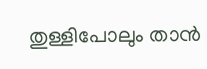തുള്ളിപോലും താന്‍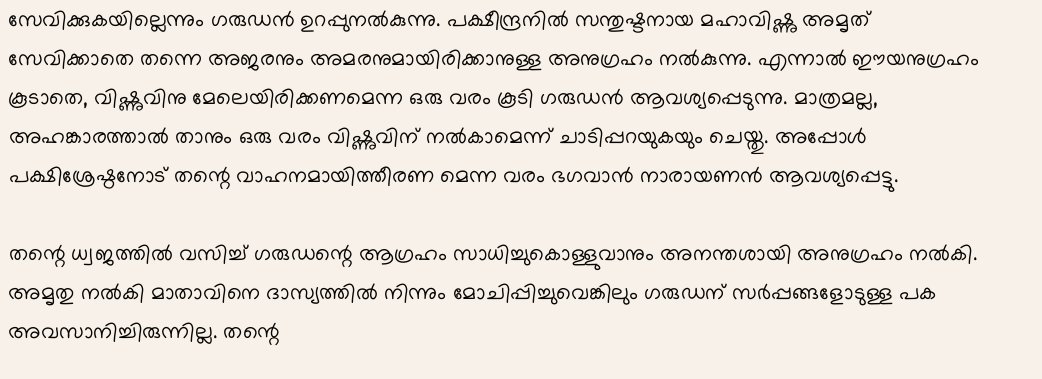സേവിക്കുകയില്ലെന്നും ഗരുഡന്‍ ഉറപ്പുനല്‍കുന്നു. പക്ഷീന്ദ്രനില്‍ സന്തുഷ്ടനായ മഹാവിഷ്ണു അമൃത് സേവിക്കാതെ തന്നെ അജരനും അമരനുമായിരിക്കാനുള്ള അനുഗ്രഹം നല്‍കുന്നു. എന്നാല്‍ ഈയനുഗ്രഹം കൂടാതെ, വിഷ്ണുവിനു മേലെയിരിക്കണമെന്ന ഒരു വരം കൂടി ഗരുഡന്‍ ആവശ്യപ്പെടുന്നു. മാത്രമല്ല, അഹങ്കാരത്താല്‍ താനും ഒരു വരം വിഷ്ണുവിന് നല്‍കാമെന്ന് ചാടിപ്പറയുകയും ചെയ്തു. അപ്പോള്‍ പക്ഷിശ്രേഷ്ഠനോട് തന്റെ വാഹനമായിത്തീരണ മെന്ന വരം ഭഗവാന്‍ നാരായണന്‍ ആവശ്യപ്പെട്ടു.

തന്റെ ധ്വജത്തില്‍ വസിച്ച് ഗരുഡന്റെ ആഗ്രഹം സാധിച്ചുകൊള്ളുവാനും അനന്തശായി അനുഗ്രഹം നല്‍കി. അമൃതു നല്‍കി മാതാവിനെ ദാസ്യത്തില്‍ നിന്നും മോചിപ്പിച്ചുവെങ്കിലും ഗരുഡന് സര്‍പ്പങ്ങളോടുള്ള പക അവസാനിച്ചിരുന്നില്ല. തന്റെ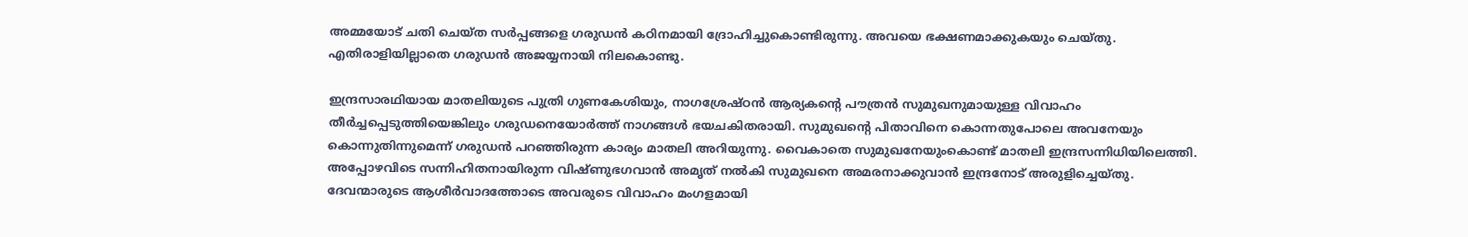അമ്മയോട് ചതി ചെയ്ത സര്‍പ്പങ്ങളെ ഗരുഡന്‍ കഠിനമായി ദ്രോഹിച്ചുകൊണ്ടിരുന്നു. അവയെ ഭക്ഷണമാക്കുകയും ചെയ്തു. എതിരാളിയില്ലാതെ ഗരുഡന്‍ അജയ്യനായി നിലകൊണ്ടു.

ഇന്ദ്രസാരഥിയായ മാതലിയുടെ പുത്രി ഗുണകേശിയും, നാഗശ്രേഷ്ഠന്‍ ആര്യകന്റെ പൗത്രന്‍ സുമുഖനുമായുള്ള വിവാഹം തീര്‍ച്ചപ്പെടുത്തിയെങ്കിലും ഗരുഡനെയോര്‍ത്ത് നാഗങ്ങള്‍ ഭയചകിതരായി. സുമുഖന്റെ പിതാവിനെ കൊന്നതുപോലെ അവനേയും കൊന്നുതിന്നുമെന്ന് ഗരുഡന്‍ പറഞ്ഞിരുന്ന കാര്യം മാതലി അറിയുന്നു. വൈകാതെ സുമുഖനേയുംകൊണ്ട് മാതലി ഇന്ദ്രസന്നിധിയിലെത്തി. അപ്പോഴവിടെ സന്നിഹിതനായിരുന്ന വിഷ്ണുഭഗവാന്‍ അമൃത് നല്‍കി സുമുഖനെ അമരനാക്കുവാന്‍ ഇന്ദ്രനോട് അരുളിച്ചെയ്തു. ദേവന്മാരുടെ ആശീര്‍വാദത്തോടെ അവരുടെ വിവാഹം മംഗളമായി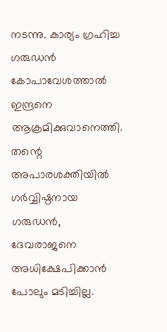നടന്നു. കാര്യം ഗ്രഹിച്ച ഗരുഡന്‍ കോപാവേശത്താല്‍ ഇന്ദ്രനെ ആക്രമിക്കുവാനെത്തി. തന്റെ അപാരശക്തിയില്‍ ഗര്‍വ്വിഷ്ഠനായ ഗരുഡന്‍, ദേവരാജനെ അധിക്ഷേപിക്കാന്‍ പോലും മടിച്ചില്ല.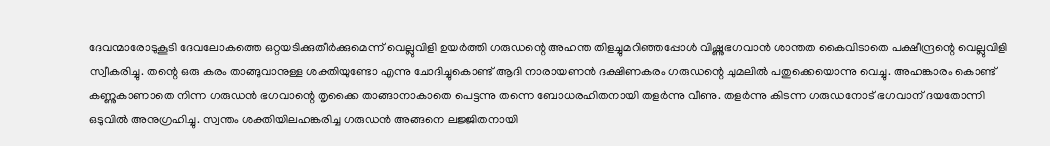ദേവന്മാരോടുകൂടി ദേവലോകത്തെ ഒറ്റയടിക്കുതീര്‍ക്കുമെന്ന് വെല്ലുവിളി ഉയര്‍ത്തി ഗരുഡന്റെ അഹന്ത തിളച്ചുമറിഞ്ഞപ്പോള്‍ വിഷ്ണുഭഗവാന്‍ ശാന്തത കൈവിടാതെ പക്ഷീന്ദ്രന്റെ വെല്ലുവിളി സ്വീകരിച്ചു. തന്റെ ഒരു കരം താങ്ങുവാനുള്ള ശക്തിയുണ്ടോ എന്നു ചോദിച്ചുകൊണ്ട് ആദി നാരായണന്‍ ദക്ഷിണകരം ഗരുഡന്റെ ചുമലില്‍ പതുക്കെയൊന്നു വെച്ചു. അഹങ്കാരം കൊണ്ട് കണ്ണുകാണാതെ നിന്ന ഗരുഡന്‍ ഭഗവാന്റെ തൃക്കൈ താങ്ങാനാകാതെ പെട്ടന്നു തന്നെ ബോധരഹിതനായി തളര്‍ന്നു വീണു. തളര്‍ന്നു കിടന്ന ഗരുഡനോട് ഭഗവാന് ദയതോന്നി ഒടുവില്‍ അനുഗ്രഹിച്ചു. സ്വന്തം ശക്തിയിലഹങ്കരിച്ച ഗരുഡന്‍ അങ്ങനെ ലജ്ജിതനായി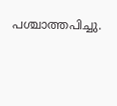പശ്ചാത്തപിച്ചു.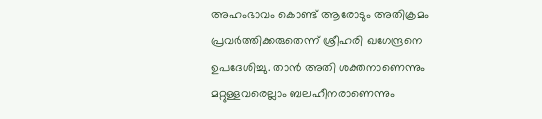അഹംഭാവം കൊണ്ട് ആരോടും അതിക്രമം പ്രവര്‍ത്തിക്കരുതെന്ന് ശ്രീഹരി ഖഗേന്ദ്രനെ ഉപദേശിച്ചു. താന്‍ അതി ശക്തനാണെന്നും മറ്റുള്ളവരെല്ലാം ബലഹീനരാണെന്നും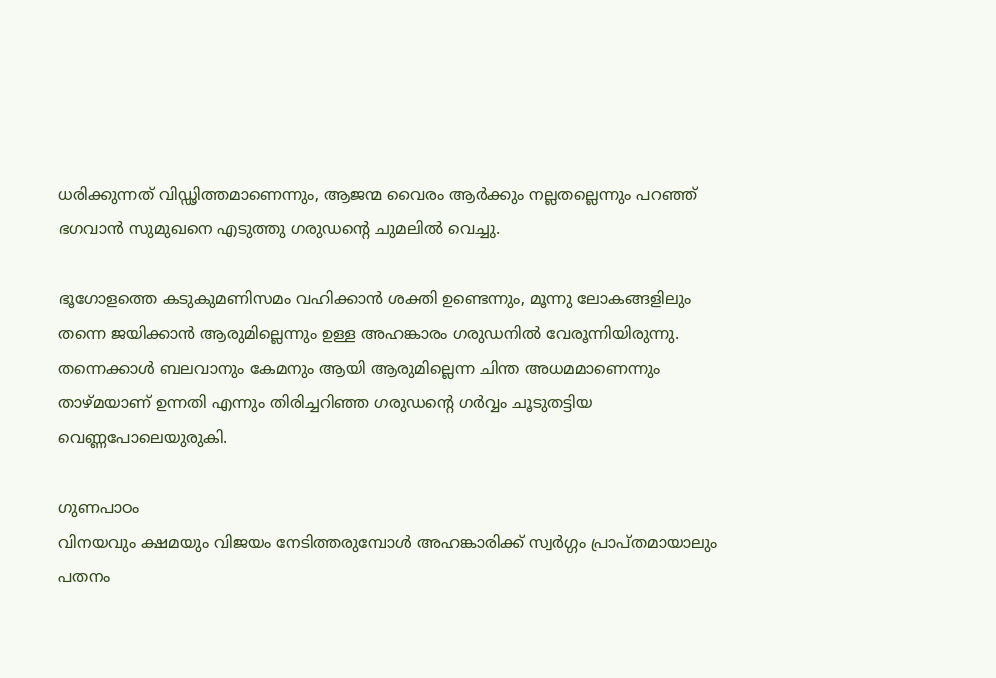ധരിക്കുന്നത് വിഡ്ഢിത്തമാണെന്നും, ആജന്മ വൈരം ആര്‍ക്കും നല്ലതല്ലെന്നും പറഞ്ഞ് ഭഗവാന്‍ സുമുഖനെ എടുത്തു ഗരുഡന്റെ ചുമലില്‍ വെച്ചു.

ഭൂഗോളത്തെ കടുകുമണിസമം വഹിക്കാന്‍ ശക്തി ഉണ്ടെന്നും, മൂന്നു ലോകങ്ങളിലും തന്നെ ജയിക്കാന്‍ ആരുമില്ലെന്നും ഉള്ള അഹങ്കാരം ഗരുഡനില്‍ വേരൂന്നിയിരുന്നു. തന്നെക്കാള്‍ ബലവാനും കേമനും ആയി ആരുമില്ലെന്ന ചിന്ത അധമമാണെന്നും താഴ്മയാണ് ഉന്നതി എന്നും തിരിച്ചറിഞ്ഞ ഗരുഡന്റെ ഗര്‍വ്വം ചൂടുതട്ടിയ വെണ്ണപോലെയുരുകി.

ഗുണപാഠം
വിനയവും ക്ഷമയും വിജയം നേടിത്തരുമ്പോള്‍ അഹങ്കാരിക്ക് സ്വര്‍ഗ്ഗം പ്രാപ്തമായാലും പതനം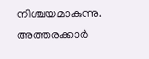നിശ്ചയമാകുന്നു. അത്തരക്കാര്‍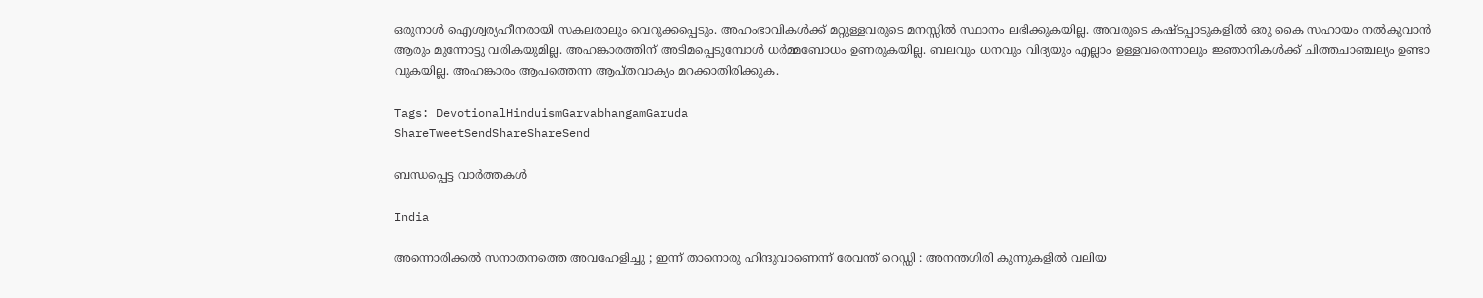ഒരുനാള്‍ ഐശ്വര്യഹീനരായി സകലരാലും വെറുക്കപ്പെടും. അഹംഭാവികള്‍ക്ക് മറ്റുള്ളവരുടെ മനസ്സില്‍ സ്ഥാനം ലഭിക്കുകയില്ല. അവരുടെ കഷ്ടപ്പാടുകളില്‍ ഒരു കൈ സഹായം നല്‍കുവാന്‍ ആരും മുന്നോട്ടു വരികയുമില്ല. അഹങ്കാരത്തിന് അടിമപ്പെടുമ്പോള്‍ ധര്‍മ്മബോധം ഉണരുകയില്ല. ബലവും ധനവും വിദ്യയും എല്ലാം ഉള്ളവരെന്നാലും ജ്ഞാനികള്‍ക്ക് ചിത്തചാഞ്ചല്യം ഉണ്ടാ വുകയില്ല. അഹങ്കാരം ആപത്തെന്ന ആപ്തവാക്യം മറക്കാതിരിക്കുക.

Tags: DevotionalHinduismGarvabhangamGaruda
ShareTweetSendShareShareSend

ബന്ധപ്പെട്ട വാര്‍ത്തകള്‍

India

അന്നൊരിക്കൽ സനാതനത്തെ അവഹേളിച്ചു ; ഇന്ന് താനൊരു ഹിന്ദുവാണെന്ന് രേവന്ത് റെഡ്ഡി : അനന്തഗിരി കുന്നുകളിൽ വലിയ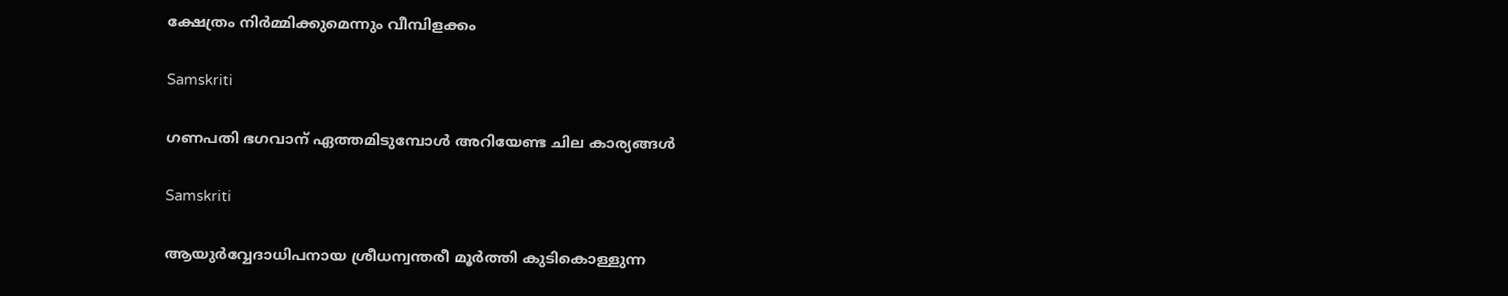ക്ഷേത്രം നിർമ്മിക്കുമെന്നും വീമ്പിളക്കം

Samskriti

ഗണപതി ഭഗവാന് ഏത്തമിടുമ്പോള്‍ അറിയേണ്ട ചില കാര്യങ്ങള്‍

Samskriti

ആയുർവ്വേദാധിപനായ ശ്രീധന്വന്തരീ മൂർത്തി കുടികൊള്ളുന്ന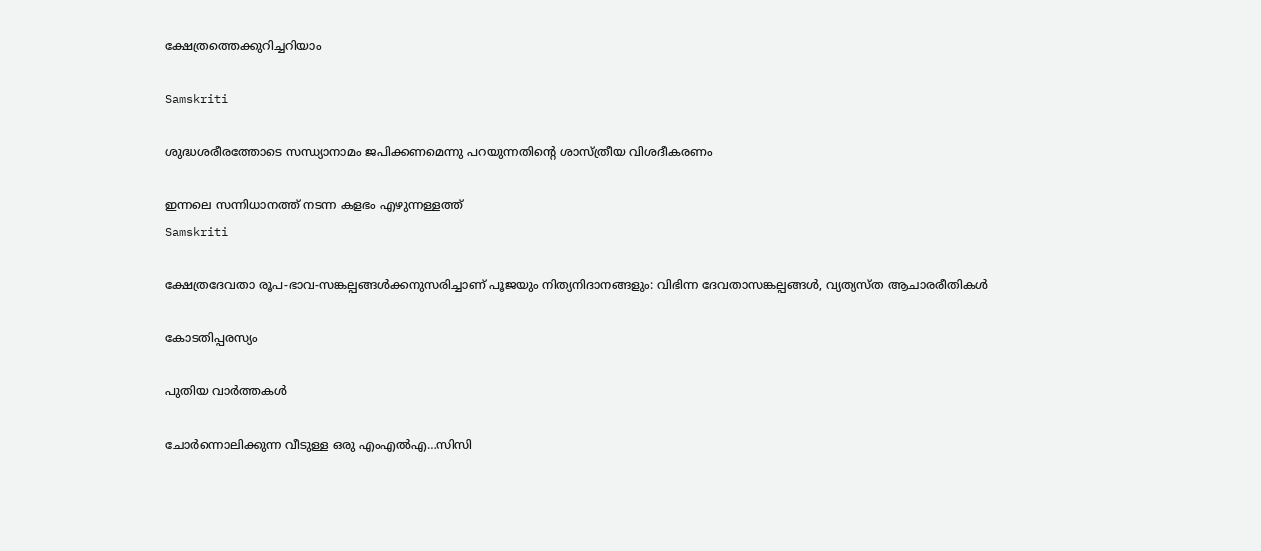ക്ഷേത്രത്തെക്കുറിച്ചറിയാം

Samskriti

ശുദ്ധശരീരത്തോടെ സന്ധ്യാനാമം ജപിക്കണമെന്നു പറയുന്നതിന്റെ ശാസ്ത്രീയ വിശദീകരണം

ഇന്നലെ സന്നിധാനത്ത് നടന്ന കളഭം എഴുന്നള്ളത്ത്‌
Samskriti

ക്ഷേത്രദേവതാ രൂപ-ഭാവ-സങ്കല്പങ്ങൾക്കനുസരിച്ചാണ് പൂജയും നിത്യനിദാനങ്ങളും: വിഭിന്ന ദേവതാസങ്കല്പങ്ങൾ, വ്യത്യസ്ത ആചാരരീതികൾ

കോടതിപ്പരസ്യം

പുതിയ വാര്‍ത്തകള്‍

ചോര്‍ന്നൊലിക്കുന്ന വീടുള്ള ഒരു എംഎല്‍എ…സിസി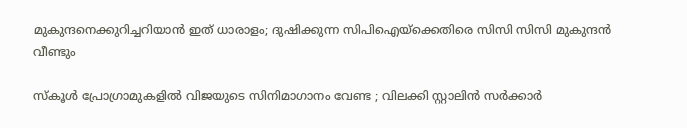മുകുന്ദനെക്കുറിച്ചറിയാന്‍ ഇത് ധാരാളം; ദുഷിക്കുന്ന സിപിഐയ്‌ക്കെതിരെ സിസി സിസി മുകുന്ദന്‍ വീണ്ടും

സ്കൂൾ പ്രോഗ്രാമുകളിൽ വിജയുടെ സിനിമാഗാനം വേണ്ട ; വിലക്കി സ്റ്റാലിൻ സർക്കാർ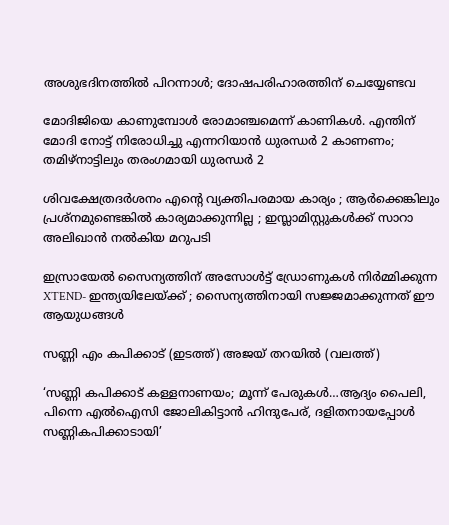അശുഭദിനത്തിൽ പിറന്നാൾ; ദോഷപരിഹാരത്തിന് ചെയ്യേണ്ടവ

മോദിജിയെ കാണുമ്പോള്‍ രോമാഞ്ചമെന്ന് കാണികള്‍. എന്തിന് മോദി നോട്ട് നിരോധിച്ചു എന്നറിയാന്‍ ധുരന്ധര്‍ 2 കാണണം; തമിഴ്നാട്ടിലും തരംഗമായി ധുരന്ധര്‍ 2

ശിവക്ഷേത്രദർശനം എന്റെ വ്യക്തിപരമായ കാര്യം ; ആർക്കെങ്കിലും പ്രശ്‌നമുണ്ടെങ്കിൽ കാര്യമാക്കുന്നില്ല ; ഇസ്ലാമിസ്റ്റുകൾക്ക് സാറാ അലിഖാൻ നൽകിയ മറുപടി

ഇസ്രായേൽ സൈന്യത്തിന് അസോൾട്ട് ഡ്രോണുകൾ നിർമ്മിക്കുന്ന XTEND- ഇന്ത്യയിലേയ്‌ക്ക് ; സൈന്യത്തിനായി സജ്ജമാക്കുന്നത് ഈ ആയുധങ്ങൾ

സണ്ണി എം കപിക്കാട് (ഇടത്ത്) അജയ് തറയില്‍ (വലത്ത്)

‘സണ്ണി കപിക്കാട് കള്ളനാണയം; മൂന്ന് പേരുകള്‍…ആദ്യം പൈലി, പിന്നെ എല്‍ഐസി ജോലികിട്ടാന്‍ ഹിന്ദുപേര്, ദളിതനായപ്പോള്‍ സണ്ണികപിക്കാടായി’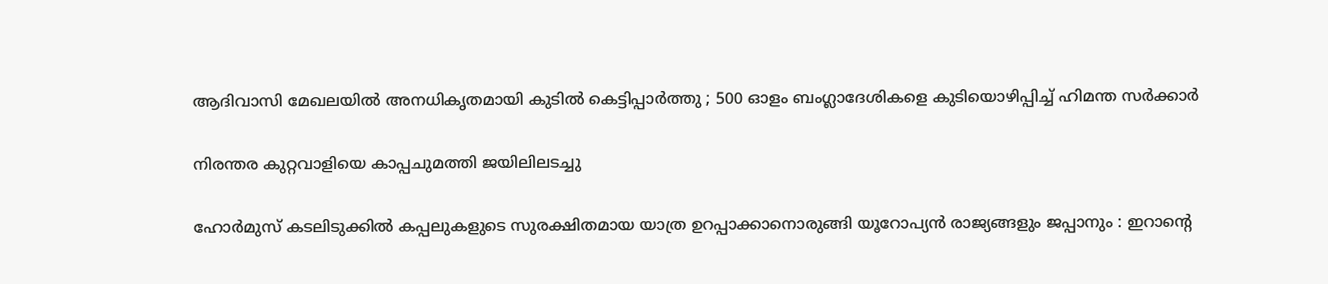ആദിവാസി മേഖലയിൽ അനധികൃതമായി കുടിൽ കെട്ടിപ്പാർത്തു ; 500 ഓളം ബംഗ്ലാദേശികളെ കുടിയൊഴിപ്പിച്ച് ഹിമന്ത സർക്കാർ

നിരന്തര കുറ്റവാളിയെ കാപ്പചുമത്തി ജയിലിലടച്ചു

ഹോർമുസ് കടലിടുക്കിൽ കപ്പലുകളുടെ സുരക്ഷിതമായ യാത്ര ഉറപ്പാക്കാനൊരുങ്ങി യൂറോപ്യൻ രാജ്യങ്ങളും ജപ്പാനും : ഇറാന്റെ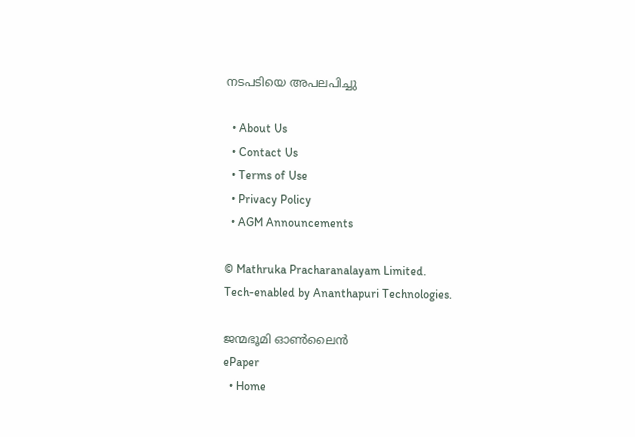നടപടിയെ അപലപിച്ചു

  • About Us
  • Contact Us
  • Terms of Use
  • Privacy Policy
  • AGM Announcements

© Mathruka Pracharanalayam Limited.
Tech-enabled by Ananthapuri Technologies.

ജന്മഭൂമി ഓണ്‍ലൈന്‍
ePaper
  • Home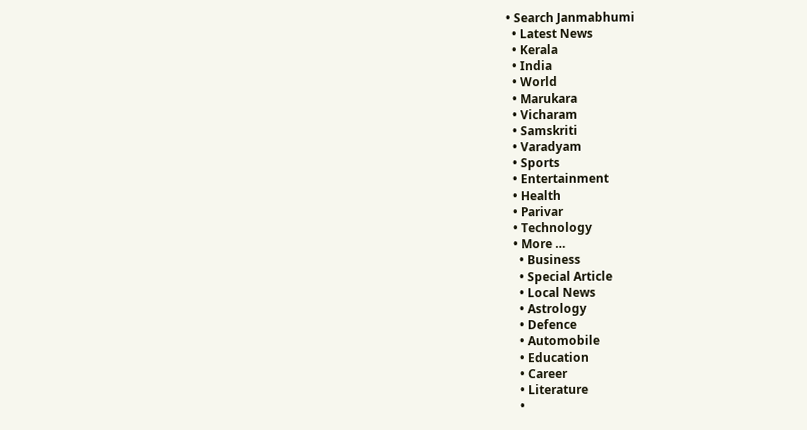• Search Janmabhumi
  • Latest News
  • Kerala
  • India
  • World
  • Marukara
  • Vicharam
  • Samskriti
  • Varadyam
  • Sports
  • Entertainment
  • Health
  • Parivar
  • Technology
  • More …
    • Business
    • Special Article
    • Local News
    • Astrology
    • Defence
    • Automobile
    • Education
    • Career
    • Literature
    •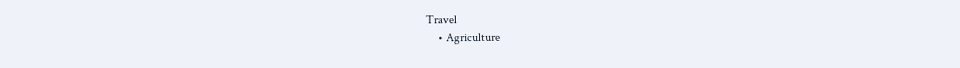Travel
    • Agriculture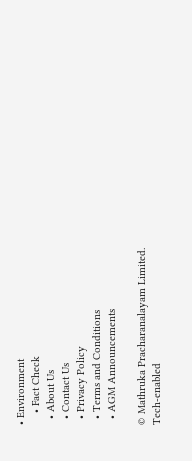• Environment
    • Fact Check
  • About Us
  • Contact Us
  • Privacy Policy
  • Terms and Conditions
  • AGM Announcements

© Mathruka Pracharanalayam Limited.
Tech-enabled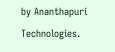by Ananthapuri Technologies.